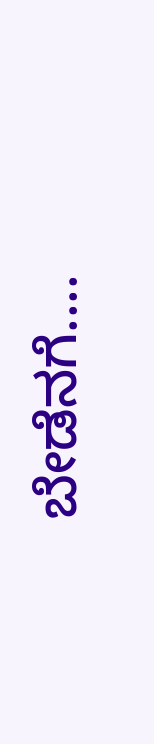ಬೇಡೆನಗೆ....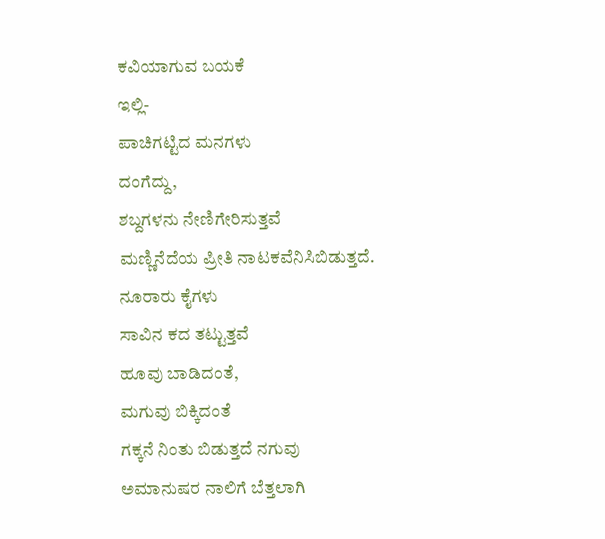ಕವಿಯಾಗುವ ಬಯಕೆ
ಇಲ್ಲಿ-
ಪಾಚಿಗಟ್ಟಿದ ಮನಗಳು
ದಂಗೆದ್ದು,
ಶಬ್ದಗಳನು ನೇಣಿಗೇರಿಸುತ್ತವೆ
ಮಣ್ಣಿನೆದೆಯ ಪ್ರೀತಿ ನಾಟಕವೆನಿಸಿಬಿಡುತ್ತದೆ.
ನೂರಾರು ಕೈಗಳು
ಸಾವಿನ ಕದ ತಟ್ಟುತ್ತವೆ
ಹೂವು ಬಾಡಿದಂತೆ,
ಮಗುವು ಬಿಕ್ಕಿದಂತೆ
ಗಕ್ಕನೆ ನಿಂತು ಬಿಡುತ್ತದೆ ನಗುವು
ಅಮಾನುಷರ ನಾಲಿಗೆ ಬೆತ್ತಲಾಗಿ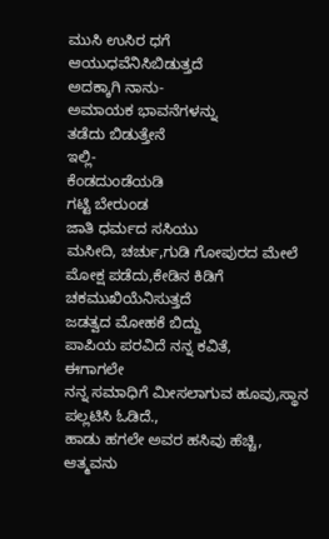ಮುಸಿ ಉಸಿರ ಧಗೆ
ಆಯುಧವೆನಿಸಿಬಿಡುತ್ತದೆ
ಅದಕ್ಕಾಗಿ ನಾನು-
ಅಮಾಯಕ ಭಾವನೆಗಳನ್ನು
ತಡೆದು ಬಿಡುತ್ತೇನೆ
ಇಲ್ಲಿ-
ಕೆಂಡದುಂಡೆಯಡಿ
ಗಟ್ಟಿ ಬೇರುಂಡ
ಜಾತಿ ಧರ್ಮದ ಸಸಿಯು
ಮಸೀದಿ, ಚರ್ಚು,ಗುಡಿ ಗೋಪುರದ ಮೇಲೆ ಮೋಕ್ಷ ಪಡೆದು,ಕೇಡಿನ ಕಿಡಿಗೆ
ಚಕಮುಖಿಯೆನಿಸುತ್ತದೆ
ಜಡತ್ವದ ಮೋಹಕೆ ಬಿದ್ದು
ಪಾಪಿಯ ಪರವಿದೆ ನನ್ನ ಕವಿತೆ,
ಈಗಾಗಲೇ
ನನ್ನ ಸಮಾಧಿಗೆ ಮೀಸಲಾಗುವ ಹೂವು,ಸ್ಥಾನ ಪಲ್ಲಟಿಸಿ ಓಡಿದೆ.,
ಹಾಡು ಹಗಲೇ ಅವರ ಹಸಿವು ಹೆಚ್ಚಿ,
ಆತ್ಮವನು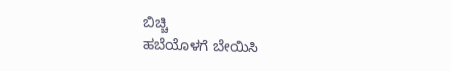ಬಿಚ್ಚಿ
ಹಬೆಯೊಳಗೆ ಬೇಯಿಸಿ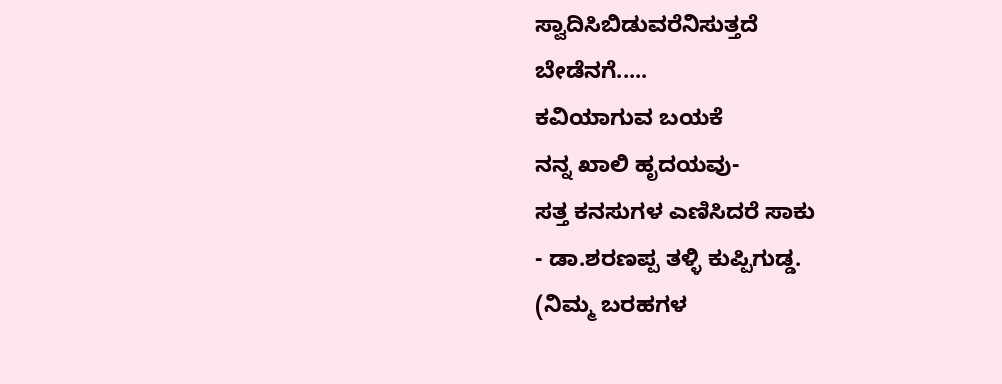ಸ್ವಾದಿಸಿಬಿಡುವರೆನಿಸುತ್ತದೆ
ಬೇಡೆನಗೆ.....
ಕವಿಯಾಗುವ ಬಯಕೆ
ನನ್ನ ಖಾಲಿ ಹೃದಯವು-
ಸತ್ತ ಕನಸುಗಳ ಎಣಿಸಿದರೆ ಸಾಕು
- ಡಾ.ಶರಣಪ್ಪ ತಳ್ಳಿ ಕುಪ್ಪಿಗುಡ್ಡ.
(ನಿಮ್ಮ ಬರಹಗಳ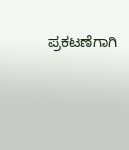ಪ್ರಕಟಣೆಗಾಗಿ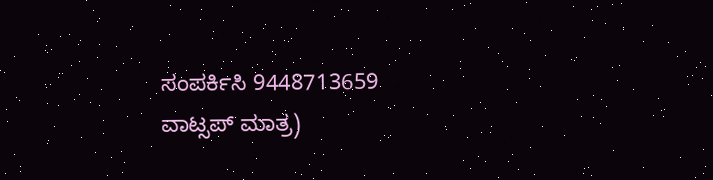ಸಂಪರ್ಕಿಸಿ 9448713659 ವಾಟ್ಸಪ್ ಮಾತ್ರ)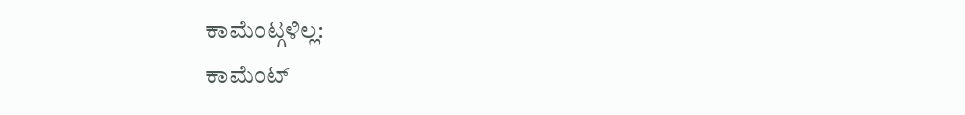ಕಾಮೆಂಟ್ಗಳಿಲ್ಲ:
ಕಾಮೆಂಟ್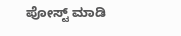ಪೋಸ್ಟ್ ಮಾಡಿ